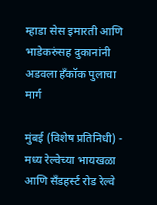म्हाडा सेस इमारती आणि भाडेकरुंसह दुकानांनी अडवला हँकॉक पुलाचा मार्ग

मुंबई (विशेष प्रतिनिधी) - मध्य रेल्वेच्या भायखळा आणि सँडहर्स्ट रोड रेल्वे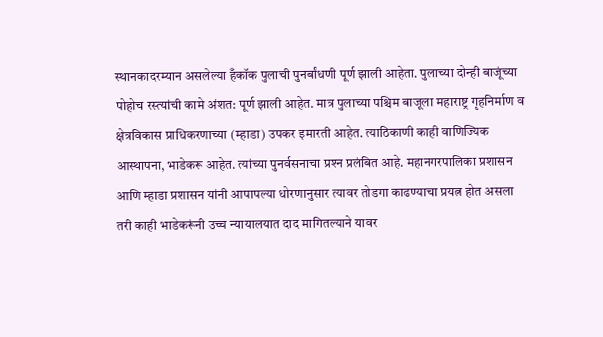स्थानकादरम्यान असलेल्या हँकॉक पुलाची पुनर्बांधणी पूर्ण झाली आहेता. पुलाच्या दोन्ही बाजूंच्या पोहोच रस्‍त्‍यांची कामे अंशत: पूर्ण झाली आहेत. मात्र पुलाच्या पश्चिम बाजूला महाराष्ट्र गृहनिर्माण व क्षेत्रविकास प्राधिकरणाच्या (म्हाडा) उपकर इमारती आहेत. त्याठिकाणी काही वाणिज्यिक आस्थापना, भाडेकरू आहेत. त्यांच्या पुनर्वसनाचा प्रश्‍न प्रलंबित आहे. महानगरपालिका प्रशासन आणि म्हाडा प्रशासन यांनी आपापल्या धोरणानुसार त्यावर तोडगा काढण्याचा प्रयत्न होत असला तरी काही भाडेकरूंनी उच्च न्यायालयात दाद मागितल्याने यावर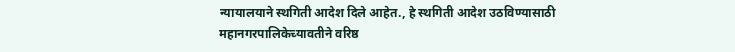न्यायालयाने स्थगिती आदेश दिले आहेत., हे स्थगिती आदेश उठविण्यासाठी महानगरपालिकेच्यावतीने वरिष्ठ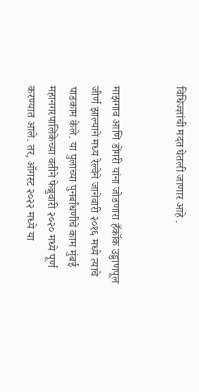विधिज्ज्ञांची मदत घेतली जाणार आहे .


माझगाव आणि डोंगरी यांना जोडणारा हँकॉक उड्डाणपूल जीर्ण झाल्याने मध्य रेल्वेने जानेवारी २०१६ मध्ये त्याचे पाडकाम केले. या पुलाच्या पुनर्बांधणीचे काम मुंबई महानगरपालिकेच्या वतीने फेब्रुवारी २०२० मध्ये पूर्ण करण्यात आले. तर, ऑगस्ट २०२२ मध्ये या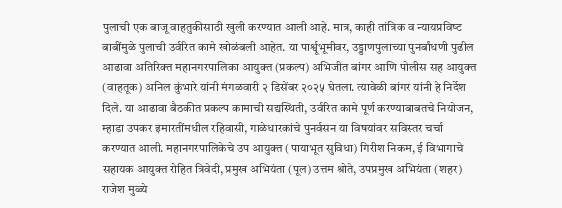पुलाची एक बाजू वाहतुकीसाठी खुली करण्यात आली आहे. मात्र, काही तांत्रिक व न्‍यायप्रविष्‍ट बाबींमुळे पुलाची उर्वरित कामे खोळंबली आहेत. या पार्श्वूभूमीवर, उड्डाणपुलाच्या पुनर्बांधणी पुढील आढावा अतिरिक्त महानगरपालिका आयुक्त (प्रकल्प) अभिजीत बांगर आणि पोलीस सह आयुक्त (वाहतूक) अनिल कुंभारे यांनी मंगळवारी २ डिसेंबर २०२५ घेतला. त्यावेळी बांगर यांनी हे निर्देश दिले. या आढावा बैठकीत प्रकल्प कामाची सद्यस्थिती, उर्वरित कामे पूर्ण करण्याबाबतचे नियोजन, म्हाडा उपकर इमारतींमधील रहिवासी, गाळेधारकांचे पुनर्वसन या विषयांवर सविस्‍तर चर्चा करण्यात आली. महानगरपालिकेचे उप आयुक्त (पायाभूत सुविधा) गिरीश निकम, ई विभागाचे सहायक आयुक्त रोहित त्रिवेदी, प्रमुख अभियंता (पूल) उत्तम श्रोते, उपप्रमुख अभियंता (शहर) राजेश मुळ्ये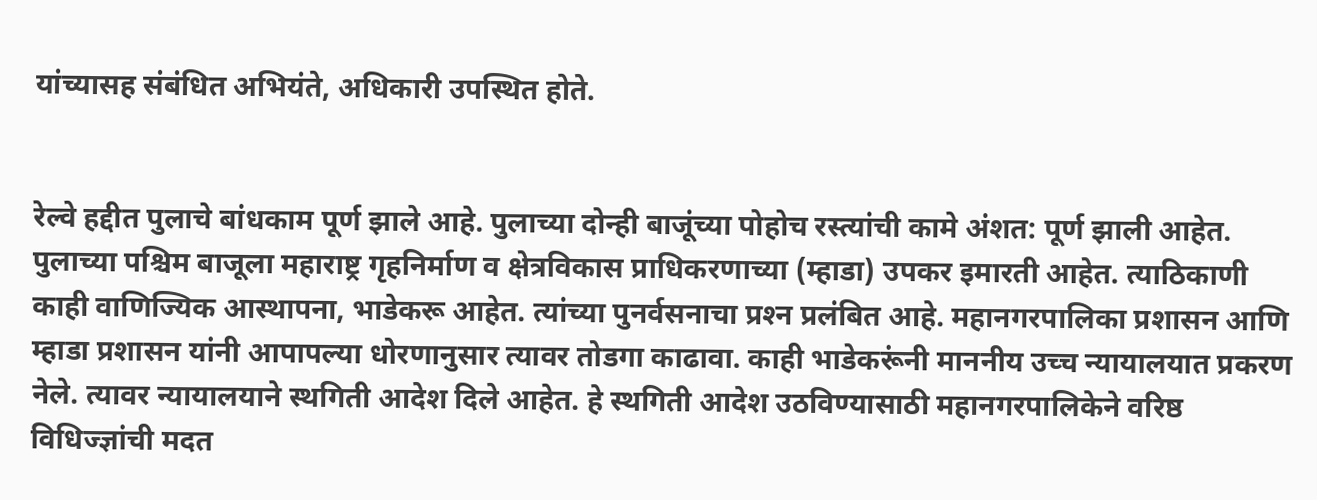यांच्यासह संबंधित अभियंते, अधिकारी उपस्थित होते.


रेल्वे हद्दीत पुलाचे बांधकाम पूर्ण झाले आहे. पुलाच्या दोन्ही बाजूंच्या पोहोच रस्‍त्‍यांची कामे अंशत: पूर्ण झाली आहेत. पुलाच्या पश्चिम बाजूला महाराष्ट्र गृहनिर्माण व क्षेत्रविकास प्राधिकरणाच्या (म्हाडा) उपकर इमारती आहेत. त्याठिकाणी काही वाणिज्यिक आस्थापना, भाडेकरू आहेत. त्यांच्या पुनर्वसनाचा प्रश्‍न प्रलंबित आहे. महानगरपालिका प्रशासन आणि म्हाडा प्रशासन यांनी आपापल्या धोरणानुसार त्यावर तोडगा काढावा. काही भाडेकरूंनी माननीय उच्च न्यायालयात प्रकरण नेले. त्‍यावर न्यायालयाने स्थगिती आदेश दिले आहेत. हे स्थगिती आदेश उठविण्यासाठी महानगरपालिकेने वरिष्ठ विधिज्ज्ञांची मदत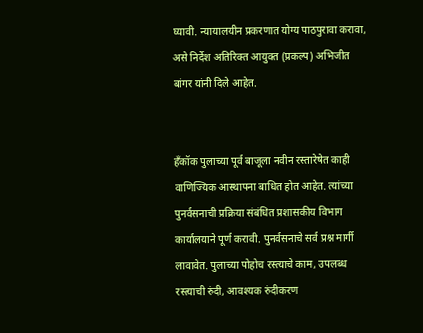घ्यावी. न्यायालयीन प्रकरणात योग्य पाठपुरावा करावा, असे निर्देश अतिरिक्त आयुक्त (प्रकल्प) अभिजीत बांगर यांनी दिले आहेत.


हँकॉक पुलाच्या पूर्व बाजूला नवीन रस्‍तारेषेत काही वाणिज्यिक आस्थापना बाधित होत आहेत. त्यांच्या पुनर्वसनाची प्रक्रिया संबंधित प्रशासकीय विभाग कार्यालयाने पूर्ण करावी. पुनर्वसनाचे सर्व प्रश्न मार्गी लावावेत. पुलाच्या पोहोच रस्त्याचे काम, उपलब्ध रस्त्याची रुंदी, आवश्यक रुंदीकरण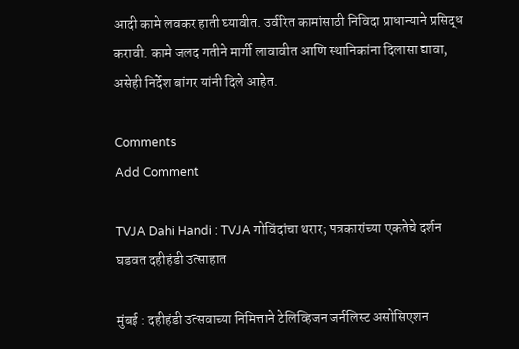आदी कामे लवकर हाती घ्यावीत. उर्वरित कामांसाठी निविदा प्राधान्याने प्रसिद्ध करावी. कामे जलद गतीने मार्गी लावावीत आणि स्थानिकांना दिलासा द्यावा, असेही निर्देश बांगर यांनी दिले आहेत.

Comments
Add Comment

TVJA Dahi Handi : TVJA गोविंदांचा थरार; पत्रकारांच्या एकतेचे दर्शन घडवत दहीहंडी उत्साहात

मुंबई : दहीहंडी उत्सवाच्या निमित्ताने टेलिव्हिजन जर्नलिस्ट असोसिएशन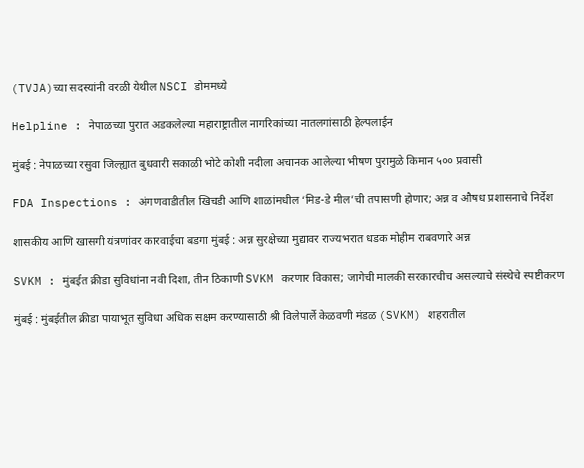(TVJA)च्या सदस्यांनी वरळी येथील NSCI डोममध्ये

Helpline : नेपाळच्या पुरात अडकलेल्या महाराष्ट्रातील नागरिकांच्या नातलगांसाठी हेल्पलाईन

मुंबई : नेपाळच्या रसुवा जिल्ह्यात बुधवारी सकाळी भोटे कोशी नदीला अचानक आलेल्या भीषण पुरामुळे किमान ५०० प्रवासी

FDA Inspections : अंगणवाडीतील खिचडी आणि शाळांमधील ‘मिड-डे मील’ची तपासणी होणार; अन्न व औषध प्रशासनाचे निर्देश

शासकीय आणि खासगी यंत्रणांवर कारवाईचा बडगा मुंबई : अन्न सुरक्षेच्या मुद्यावर राज्यभरात धडक मोहीम राबवणारे अन्न

SVKM : मुंबईत क्रीडा सुविधांना नवी दिशा, तीन ठिकाणी SVKM करणार विकास; जागेची मालकी सरकारचीच असल्याचे संस्थेचे स्पष्टीकरण

मुंबई : मुंबईतील क्रीडा पायाभूत सुविधा अधिक सक्षम करण्यासाठी श्री विलेपार्ले केळवणी मंडळ (SVKM) शहरातील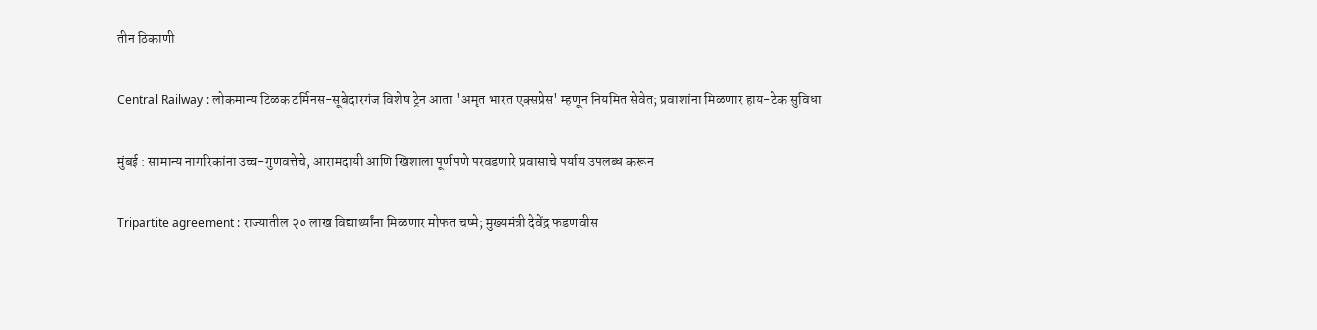तीन ठिकाणी

Central Railway : लोकमान्य टिळक टर्मिनस-सूबेदारगंज विशेष ट्रेन आता 'अमृत भारत एक्सप्रेस' म्हणून नियमित सेवेत; प्रवाशांना मिळणार हाय-टेक सुविधा

मुंबई : सामान्य नागरिकांना उच्च-गुणवत्तेचे, आरामदायी आणि खिशाला पूर्णपणे परवडणारे प्रवासाचे पर्याय उपलब्ध करून

Tripartite agreement : राज्यातील २० लाख विद्यार्थ्यांना मिळणार मोफत चष्मे; मुख्यमंत्री देवेंद्र फडणवीस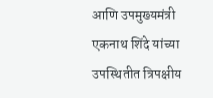आणि उपमुख्यमंत्री एकनाथ शिंदे यांच्या उपस्थितीत त्रिपक्षीय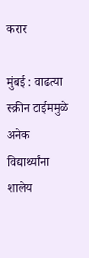करार

मुंबई : वाढत्या स्क्रीन टाईममुळे अनेक विद्यार्थ्यांना शालेय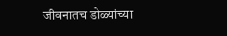जीवनातच डोळ्यांच्या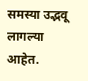समस्या उद्भवू लागल्या आहेत.